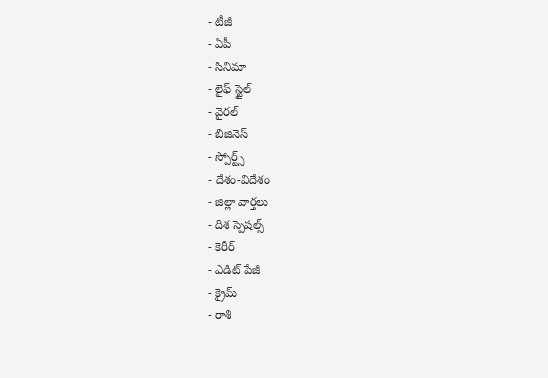- టీజీ
- ఏపీ
- సినిమా
- లైఫ్ స్టైల్
- వైరల్
- బిజినెస్
- స్పోర్ట్స్
- దేశం-విదేశం
- జిల్లా వార్తలు
- దిశ స్పెషల్స్
- కెరీర్
- ఎడిట్ పేజీ
- క్రైమ్
- రాశి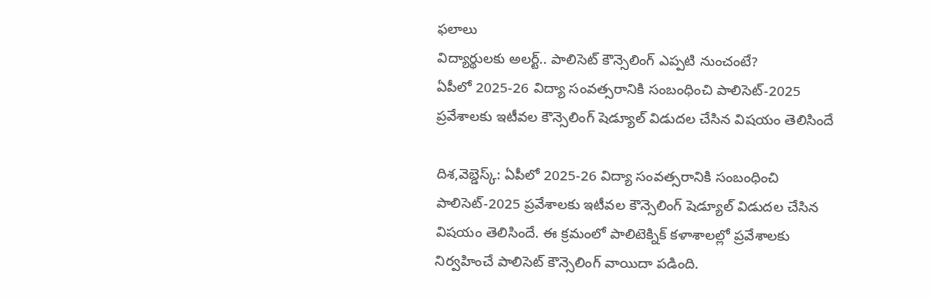ఫలాలు
విద్యార్థులకు అలర్ట్.. పాలిసెట్ కౌన్సెలింగ్ ఎప్పటి నుంచంటే?
ఏపీలో 2025-26 విద్యా సంవత్సరానికి సంబంధించి పాలిసెట్-2025 ప్రవేశాలకు ఇటీవల కౌన్సెలింగ్ షెడ్యూల్ విడుదల చేసిన విషయం తెలిసిందే

దిశ,వెబ్డెస్క్: ఏపీలో 2025-26 విద్యా సంవత్సరానికి సంబంధించి పాలిసెట్-2025 ప్రవేశాలకు ఇటీవల కౌన్సెలింగ్ షెడ్యూల్ విడుదల చేసిన విషయం తెలిసిందే. ఈ క్రమంలో పాలిటెక్నిక్ కళాశాలల్లో ప్రవేశాలకు నిర్వహించే పాలిసెట్ కౌన్సెలింగ్ వాయిదా పడింది.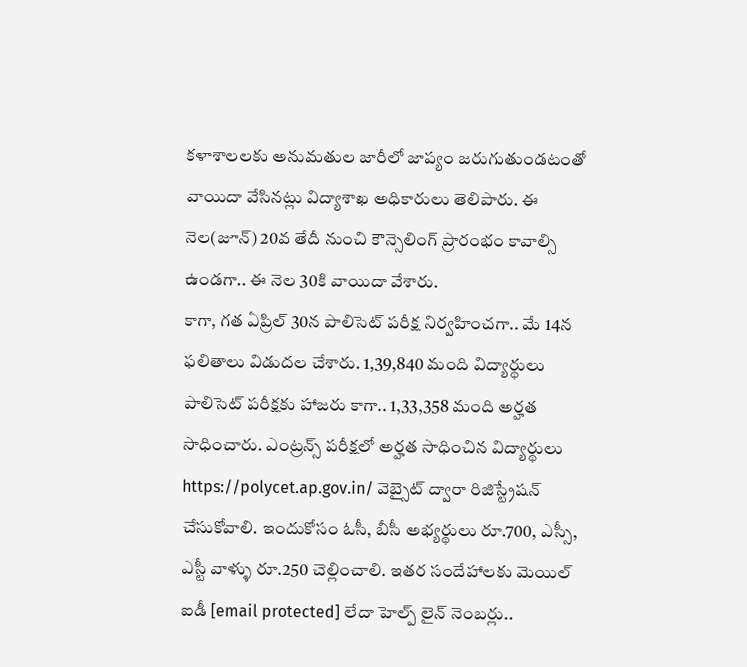కళాశాలలకు అనుమతుల జారీలో జాప్యం జరుగుతుండటంతో వాయిదా వేసినట్లు విద్యాశాఖ అధికారులు తెలిపారు. ఈ నెల(జూన్) 20వ తేదీ నుంచి కౌన్సెలింగ్ ప్రారంభం కావాల్సి ఉండగా.. ఈ నెల 30కి వాయిదా వేశారు.
కాగా, గత ఏప్రిల్ 30న పాలిసెట్ పరీక్ష నిర్వహించగా.. మే 14న ఫలితాలు విడుదల చేశారు. 1,39,840 మంది విద్యార్థులు పాలిసెట్ పరీక్షకు హాజరు కాగా.. 1,33,358 మంది అర్హత సాధించారు. ఎంట్రన్స్ పరీక్షలో అర్హత సాధించిన విద్యార్థులు https://polycet.ap.gov.in/ వెబ్సైట్ ద్వారా రిజిస్ట్రేషన్ చేసుకోవాలి. ఇందుకోసం ఓసీ, బీసీ అభ్యర్థులు రూ.700, ఎస్సీ, ఎస్టీ వాళ్ళు రూ.250 చెల్లించాలి. ఇతర సందేహాలకు మెయిల్ ఐడీ [email protected] లేదా హెల్ప్ లైన్ నెంబర్లు..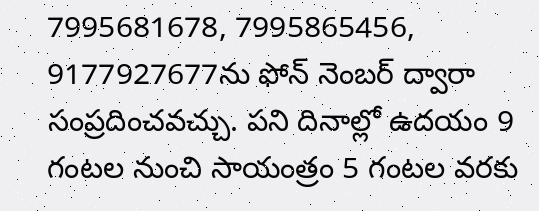7995681678, 7995865456, 9177927677ను ఫోన్ నెంబర్ ద్వారా సంప్రదించవచ్చు. పని దినాల్లో ఉదయం 9 గంటల నుంచి సాయంత్రం 5 గంటల వరకు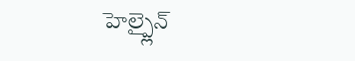హెల్ప్లైన్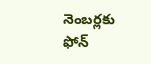నెంబర్లకు ఫోన్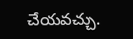చేయవచ్చు.